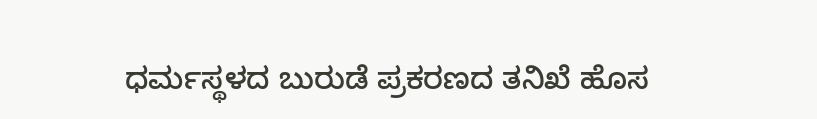ಧರ್ಮಸ್ಥಳದ ಬುರುಡೆ ಪ್ರಕರಣದ ತನಿಖೆ ಹೊಸ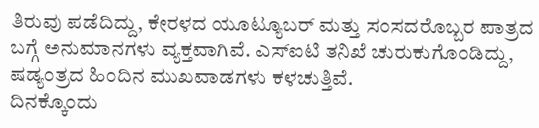ತಿರುವು ಪಡೆದಿದ್ದು, ಕೇರಳದ ಯೂಟ್ಯೂಬರ್ ಮತ್ತು ಸಂಸದರೊಬ್ಬರ ಪಾತ್ರದ ಬಗ್ಗೆ ಅನುಮಾನಗಳು ವ್ಯಕ್ತವಾಗಿವೆ. ಎಸ್ಐಟಿ ತನಿಖೆ ಚುರುಕುಗೊಂಡಿದ್ದು, ಷಡ್ಯಂತ್ರದ ಹಿಂದಿನ ಮುಖವಾಡಗಳು ಕಳಚುತ್ತಿವೆ.
ದಿನಕ್ಕೊಂದು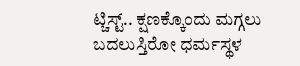ಟ್ಚಿಸ್ಟ್.. ಕ್ಷಣಕ್ಕೊಂದು ಮಗ್ಗಲು ಬದಲುಸ್ತಿರೋ ಧರ್ಮಸ್ಥಳ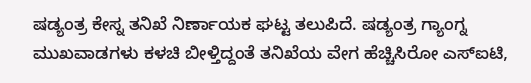ಷಡ್ಯಂತ್ರ ಕೇಸ್ನ ತನಿಖೆ ನಿರ್ಣಾಯಕ ಘಟ್ಟ ತಲುಪಿದೆ. ಷಡ್ಯಂತ್ರ ಗ್ಯಾಂಗ್ನ ಮುಖವಾಡಗಳು ಕಳಚಿ ಬೀಳ್ತಿದ್ದಂತೆ ತನಿಖೆಯ ವೇಗ ಹೆಚ್ಚಿಸಿರೋ ಎಸ್ಐಟಿ,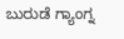ಬುರುಡೆ ಗ್ಯಾಂಗ್ನ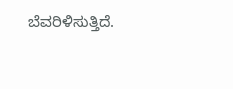ಬೆವರಿಳಿಸುತ್ತಿದೆ.